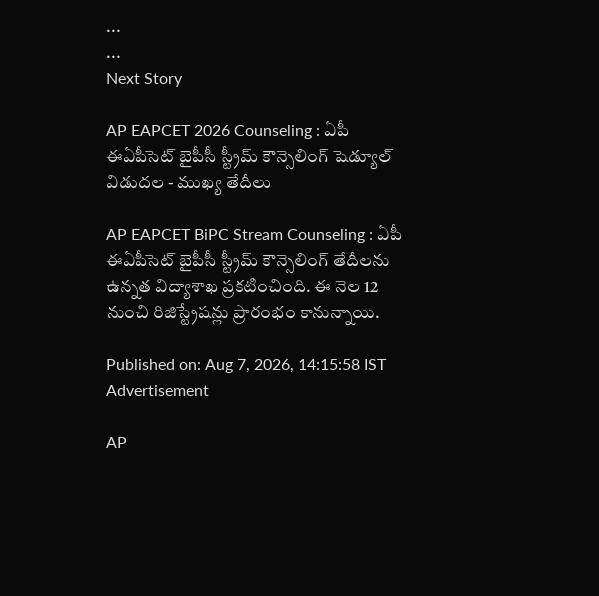...
...
Next Story

AP EAPCET 2026 Counseling : ఏపీ ఈఏపీసెట్ బైపీసీ స్ట్రీమ్ కౌన్సెలింగ్ షెడ్యూల్ విడుదల - ముఖ్య తేదీలు

AP EAPCET BiPC Stream Counseling : ఏపీ ఈఏపీసెట్ బైపీసీ స్ట్రీమ్ కౌన్సెలింగ్ తేదీలను ఉన్నత విద్యాశాఖ ప్రకటించింది. ఈ నెల 12 నుంచి రిజిస్ట్రేషన్లు ప్రారంభం కానున్నాయి.

Published on: Aug 7, 2026, 14:15:58 IST
Advertisement

AP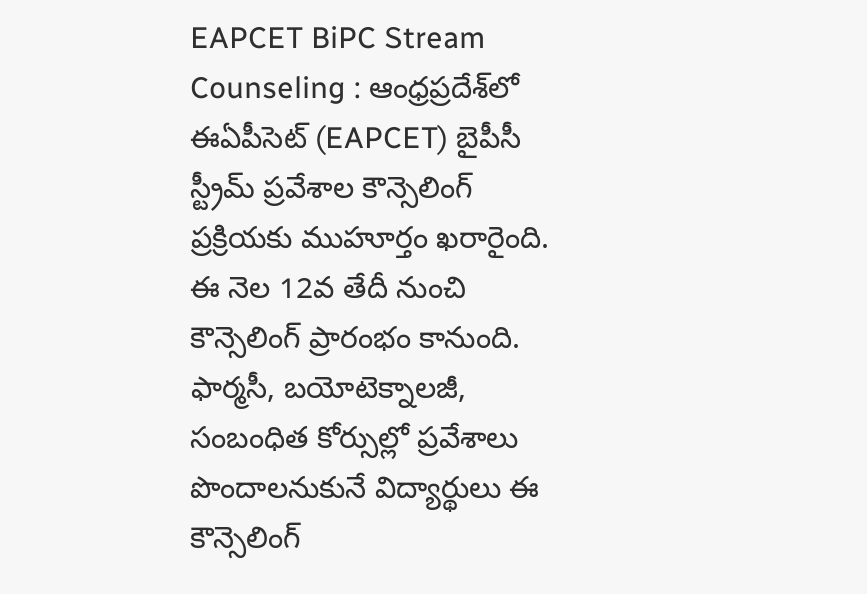EAPCET BiPC Stream Counseling : ఆంధ్రప్రదేశ్‌లో ఈఏపీసెట్‌ (EAPCET) బైపీసీ స్ట్రీమ్ ప్రవేశాల కౌన్సెలింగ్ ప్రక్రియకు ముహూర్తం ఖరారైంది. ఈ నెల 12వ తేదీ నుంచి కౌన్సెలింగ్ ప్రారంభం కానుంది. ఫార్మసీ, బయోటెక్నాలజీ, సంబంధిత కోర్సుల్లో ప్రవేశాలు పొందాలనుకునే విద్యార్థులు ఈ కౌన్సెలింగ్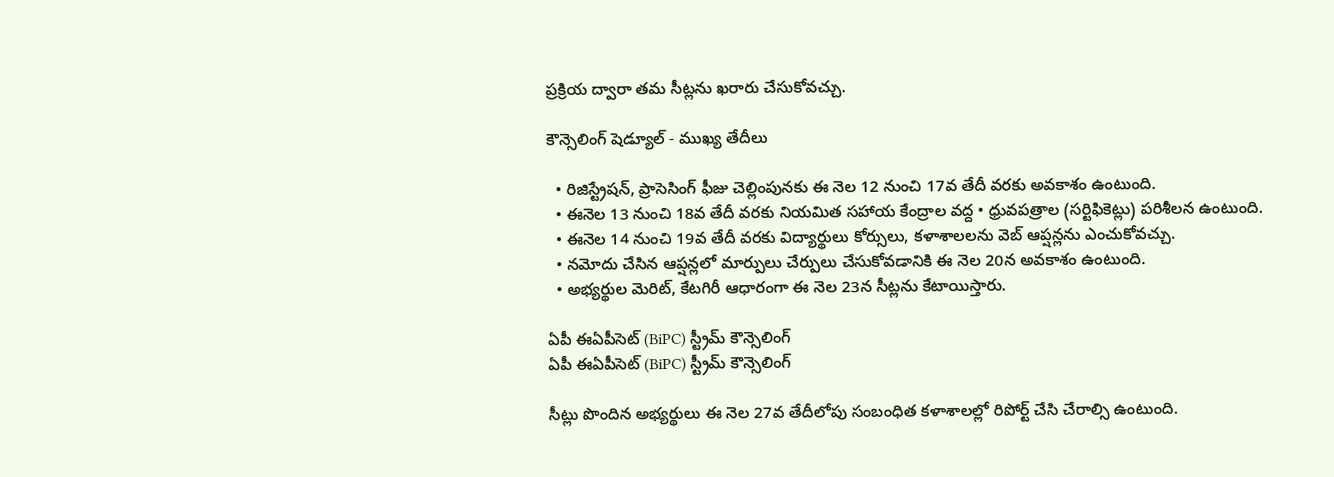ప్రక్రియ ద్వారా తమ సీట్లను ఖరారు చేసుకోవచ్చు.

కౌన్సెలింగ్ షెడ్యూల్ - ముఖ్య తేదీలు

  • రిజిస్ట్రేషన్, ప్రాసెసింగ్ ఫీజు చెల్లింపునకు ఈ నెల 12 నుంచి 17వ తేదీ వరకు అవకాశం ఉంటుంది.
  • ఈనెల 13 నుంచి 18వ తేదీ వరకు నియమిత సహాయ కేంద్రాల వద్ద • ధ్రువపత్రాల (సర్టిఫికెట్లు) పరిశీలన ఉంటుంది.
  • ఈనెల 14 నుంచి 19వ తేదీ వరకు విద్యార్థులు కోర్సులు, కళాశాలలను వెబ్ ఆప్షన్లను ఎంచుకోవచ్చు.
  • నమోదు చేసిన ఆప్షన్లలో మార్పులు చేర్పులు చేసుకోవడానికి ఈ నెల 20న అవకాశం ఉంటుంది.
  • అభ్యర్థుల మెరిట్, కేటగిరీ ఆధారంగా ఈ నెల 23న సీట్లను కేటాయిస్తారు.

ఏపీ ఈఏపీసెట్ (BiPC) స్ట్రీమ్ కౌన్సెలింగ్
ఏపీ ఈఏపీసెట్ (BiPC) స్ట్రీమ్ కౌన్సెలింగ్

సీట్లు పొందిన అభ్యర్థులు ఈ నెల 27వ తేదీలోపు సంబంధిత కళాశాలల్లో రిపోర్ట్ చేసి చేరాల్సి ఉంటుంది.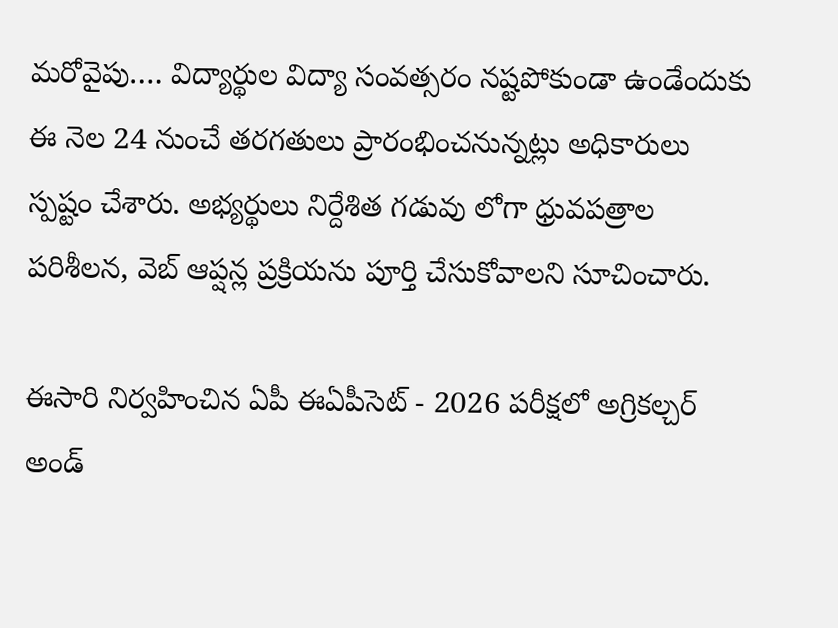మరోవైపు…. విద్యార్థుల విద్యా సంవత్సరం నష్టపోకుండా ఉండేందుకు ఈ నెల 24 నుంచే తరగతులు ప్రారంభించనున్నట్లు అధికారులు స్పష్టం చేశారు. అభ్యర్థులు నిర్దేశిత గడువు లోగా ధ్రువపత్రాల పరిశీలన, వెబ్ ఆప్షన్ల ప్రక్రియను పూర్తి చేసుకోవాలని సూచించారు.

ఈసారి నిర్వహించిన ఏపీ ఈఏపీసెట్ - 2026 పరీక్షలో అగ్రికల్చర్ అండ్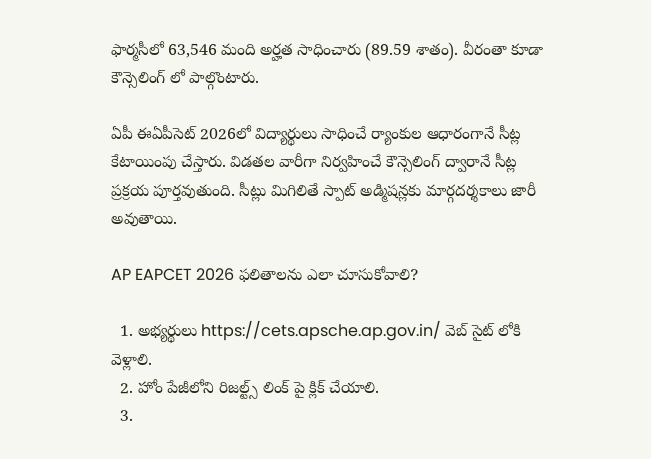ఫార్మసీలో 63,546 మంది అర్హత సాధించారు (89.59 శాతం). వీరంతా కూడా కౌన్సెలింగ్ లో పాల్గొంటారు.

ఏపీ ఈఏపీసెట్ 2026లో విద్యార్థులు సాధించే ర్యాంకుల ఆధారంగానే సీట్ల కేటాయింపు చేస్తారు. విడతల వారీగా నిర్వహించే కౌన్సెలింగ్ ద్వారానే సీట్ల ప్రక్రయ పూర్తవుతుంది. సీట్లు మిగిలితే స్పాట్ అడ్మిషన్లకు మార్గదర్శకాలు జారీ అవుతాయి.

AP EAPCET 2026 ఫలితాలను ఎలా చూసుకోవాలి?

  1. అభ్యర్థులు https://cets.apsche.ap.gov.in/ వెబ్ సైట్ లోకి వెళ్లాలి.
  2. హోం పేజీలోని రిజల్ట్స్ లింక్ పై క్లిక్ చేయాలి.
  3.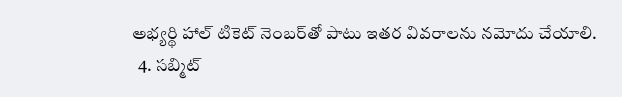అభ్యర్థి హాల్ టికెట్ నెంబర్‌తో పాటు ఇతర వివరాలను నమోదు చేయాలి.
  4. సబ్మిట్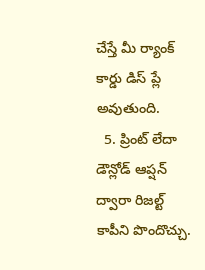చేస్తే మీ ర్యాంక్ కార్డు డిస్ ప్లే అవుతుంది.
  5. ప్రింట్ లేదా డౌన్లోడ్ ఆప్షన్ ద్వారా రిజల్ట్ కాపీని పొందొచ్చు.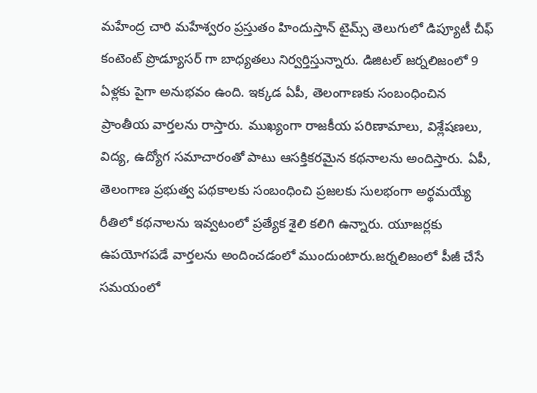మహేంద్ర చారి మహేశ్వరం ప్రస్తుతం హిందుస్తాన్ టైమ్స్ తెలుగులో డిప్యూటీ చీఫ్ కంటెంట్ ప్రొడ్యూసర్ గా బాధ్యతలు నిర్వర్తిస్తున్నారు. డిజిటల్ జర్నలిజంలో 9 ఏళ్లకు పైగా అనుభవం ఉంది. ఇక్కడ ఏపీ, తెలంగాణకు సంబంధించిన ప్రాంతీయ వార్తలను రాస్తారు. ముఖ్యంగా రాజకీయ పరిణామాలు, విశ్లేషణలు, విద్య, ఉద్యోగ సమాచారంతో పాటు ఆసక్తికరమైన కథనాలను అందిస్తారు. ఏపీ, తెలంగాణ ప్రభుత్వ పథకాలకు సంబంధించి ప్రజలకు సులభంగా అర్థమయ్యే రీతిలో కథనాలను ఇవ్వటంలో ప్రత్యేక శైలి కలిగి ఉన్నారు. యూజర్లకు ఉపయోగపడే వార్తలను అందించడంలో ముందుంటారు.జర్నలిజంలో పీజీ చేసే సమయంలో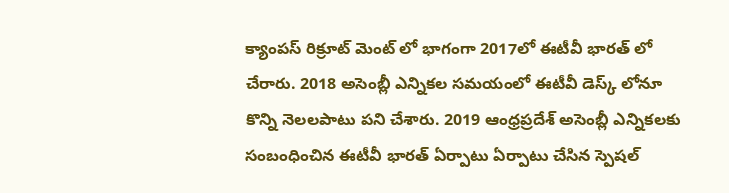క్యాంపస్ రిక్రూట్ మెంట్ లో భాగంగా 2017లో ఈటీవీ భారత్ లో చేరారు. 2018 అసెంబ్లీ ఎన్నికల సమయంలో ఈటీవీ డెస్క్ లోనూ కొన్ని నెలలపాటు పని చేశారు. 2019 ఆంధ్రప్రదేశ్ అసెంబ్లీ ఎన్నికలకు సంబంధించిన ఈటీవీ భారత్ ఏర్పాటు ఏర్పాటు చేసిన స్పెషల్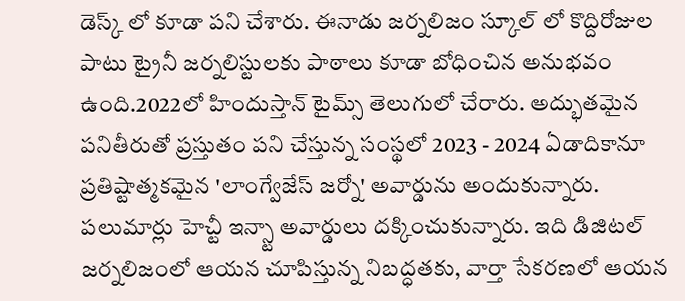డెస్క్ లో కూడా పని చేశారు. ఈనాడు జర్నలిజం స్కూల్ లో కొద్దిరోజుల పాటు ట్రైనీ జర్నలిస్టులకు పాఠాలు కూడా బోధించిన అనుభవం ఉంది.2022లో హిందుస్తాన్ టైమ్స్ తెలుగులో చేరారు. అద్భుతమైన పనితీరుతో ప్రస్తుతం పని చేస్తున్న సంస్థలో 2023 - 2024 ఏడాదికానూ ప్రతిష్టాత్మకమైన 'లాంగ్వేజేస్ జర్నో' అవార్డును అందుకున్నారు. పలుమార్లు హెచ్టీ ఇన్స్టా అవార్డులు దక్కించుకున్నారు. ఇది డిజిటల్ జర్నలిజంలో ఆయన చూపిస్తున్న నిబద్ధతకు, వార్తా సేకరణలో ఆయన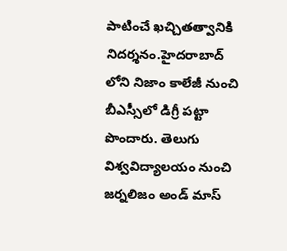పాటించే ఖచ్చితత్వానికి నిదర్శనం.హైదరాబాద్ లోని నిజాం కాలేజీ నుంచి బీఎస్సీలో డిగ్రీ పట్టా పొందారు. తెలుగు విశ్వవిద్యాలయం నుంచి జర్నలిజం అండ్ మాస్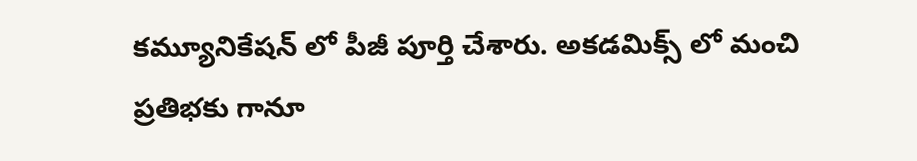కమ్యూనికేషన్ లో పీజీ పూర్తి చేశారు. అకడమిక్స్ లో మంచి ప్రతిభకు గానూ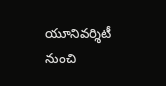యూనివర్శిటీ నుంచి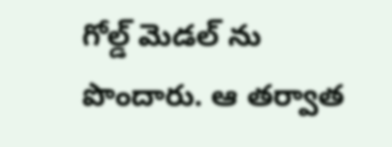గోల్డ్ మెడల్ ను పొందారు. ఆ తర్వాత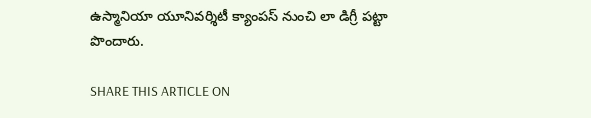ఉస్మానియా యూనివర్శిటీ క్యాంపస్ నుంచి లా డిగ్రీ పట్టా పొందారు.

SHARE THIS ARTICLE ON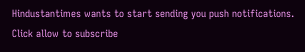Hindustantimes wants to start sending you push notifications. Click allow to subscribe